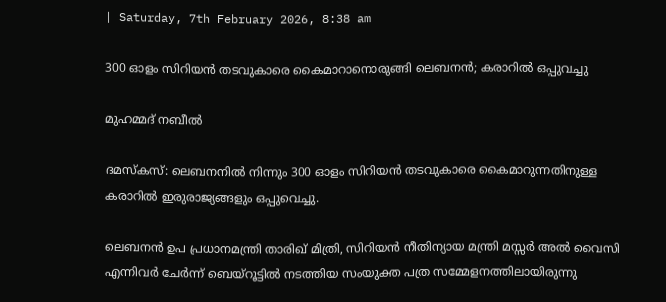| Saturday, 7th February 2026, 8:38 am

300 ഓളം സിറിയൻ തടവുകാരെ കൈമാറാനൊരുങ്ങി ലെബനൻ; കരാറിൽ ഒപ്പുവച്ചു

മുഹമ്മദ് നബീല്‍

ദമസ്കസ്: ലെബനനിൽ നിന്നും 300 ഓളം സിറിയൻ തടവുകാരെ കൈമാറുന്നതിനുള്ള കരാറിൽ ഇരുരാജ്യങ്ങളും ഒപ്പുവെച്ചു.

ലെബനൻ ഉപ പ്രധാനമന്ത്രി താരിഖ് മിത്രി, സിറിയൻ നീതിന്യായ മന്ത്രി മസ്സർ അൽ വൈസി എന്നിവർ ചേർന്ന് ബെയ്‌റൂട്ടിൽ നടത്തിയ സംയുക്ത പത്ര സമ്മേളനത്തിലായിരുന്നു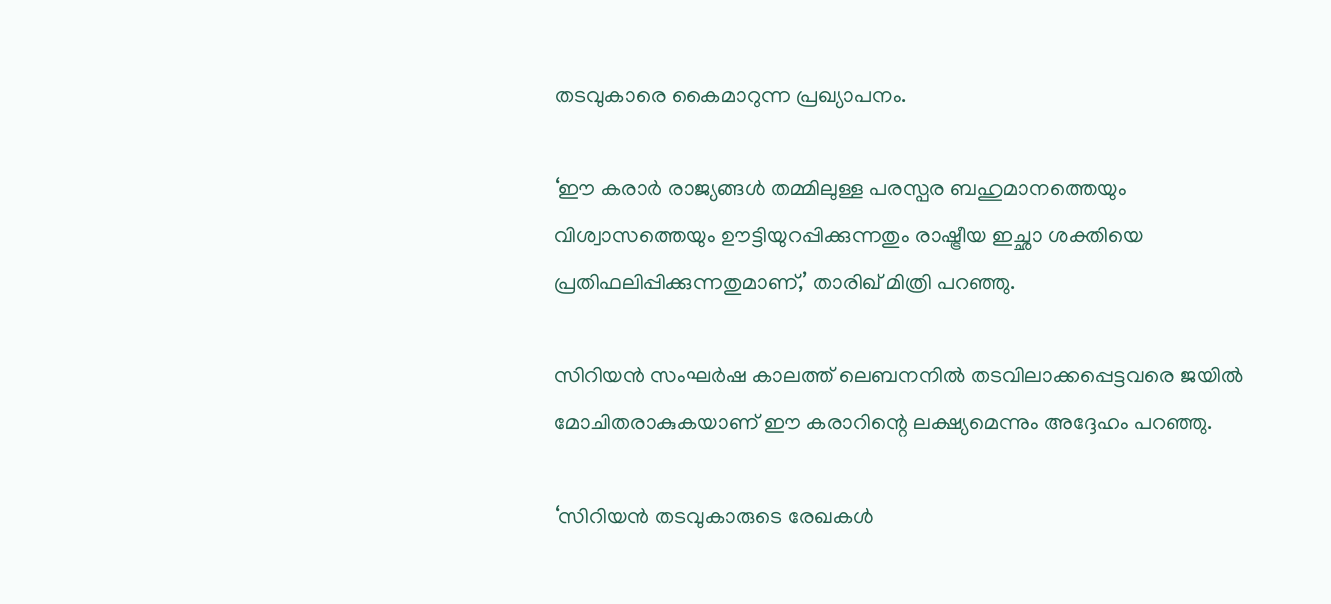തടവുകാരെ കൈമാറുന്ന പ്രഖ്യാപനം.

‘ഈ കരാർ രാജ്യങ്ങൾ തമ്മിലുള്ള പരസ്പര ബഹുമാനത്തെയും വിശ്വാസത്തെയും ഊട്ടിയുറപ്പിക്കുന്നതും രാഷ്ട്രീയ ഇച്ഛാ ശക്തിയെ പ്രതിഫലിപ്പിക്കുന്നതുമാണ്,’ താരിഖ് മിത്രി പറഞ്ഞു.

സിറിയൻ സംഘർഷ കാലത്ത് ലെബനനിൽ തടവിലാക്കപ്പെട്ടവരെ ജയിൽ മോചിതരാകുകയാണ് ഈ കരാറിന്റെ ലക്ഷ്യമെന്നും അദ്ദേഹം പറഞ്ഞു.

‘സിറിയൻ തടവുകാരുടെ രേഖകൾ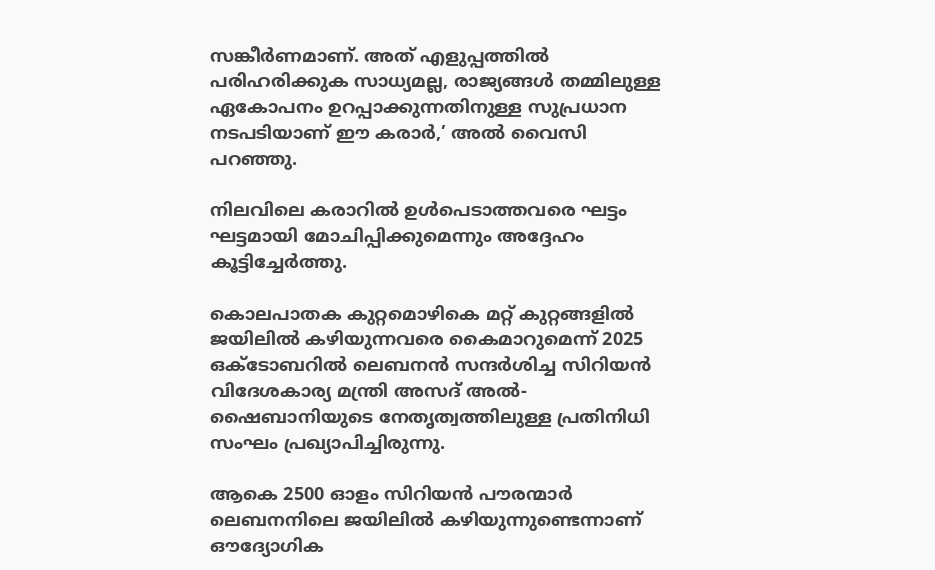സങ്കീർണമാണ്. അത് എളുപ്പത്തിൽ പരിഹരിക്കുക സാധ്യമല്ല, രാജ്യങ്ങൾ തമ്മിലുള്ള ഏകോപനം ഉറപ്പാക്കുന്നതിനുള്ള സുപ്രധാന നടപടിയാണ് ഈ കരാർ,’ അൽ വൈസി പറഞ്ഞു.

നിലവിലെ കരാറിൽ ഉൾപെടാത്തവരെ ഘട്ടം ഘട്ടമായി മോചിപ്പിക്കുമെന്നും അദ്ദേഹം കൂട്ടിച്ചേർത്തു.

കൊലപാതക കുറ്റമൊഴികെ മറ്റ് കുറ്റങ്ങളിൽ ജയിലിൽ കഴിയുന്നവരെ കൈമാറുമെന്ന് 2025 ഒക്ടോബറിൽ ലെബനൻ സന്ദർശിച്ച സിറിയൻ വിദേശകാര്യ മന്ത്രി അസദ് അൽ-ഷൈബാനിയുടെ നേതൃത്വത്തിലുള്ള പ്രതിനിധി സംഘം പ്രഖ്യാപിച്ചിരുന്നു.

ആകെ 2500 ഓളം സിറിയൻ പൗരന്മാർ ലെബനനിലെ ജയിലിൽ കഴിയുന്നുണ്ടെന്നാണ് ഔദ്യോഗിക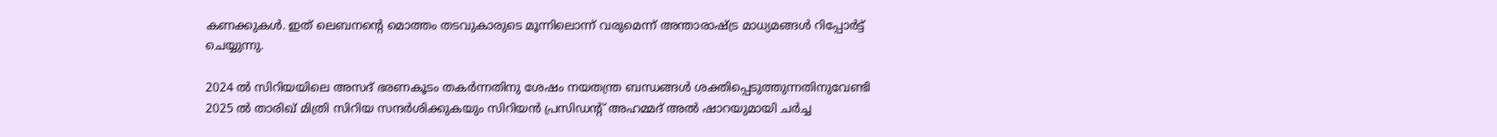കണക്കുകൾ. ഇത് ലെബനന്റെ മൊത്തം തടവുകാരുടെ മൂന്നിലൊന്ന് വരുമെന്ന് അന്താരാഷ്ട്ര മാധ്യമങ്ങൾ റിപ്പോർട്ട് ചെയ്യുന്നു.

2024 ൽ സിറിയയിലെ അസദ് ഭരണകൂടം തകർന്നതിനു ശേഷം നയതന്ത്ര ബന്ധങ്ങൾ ശക്തിപ്പെടുത്തുന്നതിനുവേണ്ടി 2025 ൽ താരിഖ് മിത്രി സിറിയ സന്ദർശിക്കുകയും സിറിയൻ പ്രസിഡന്റ് അഹമ്മദ് അൽ ഷാറയുമായി ചർച്ച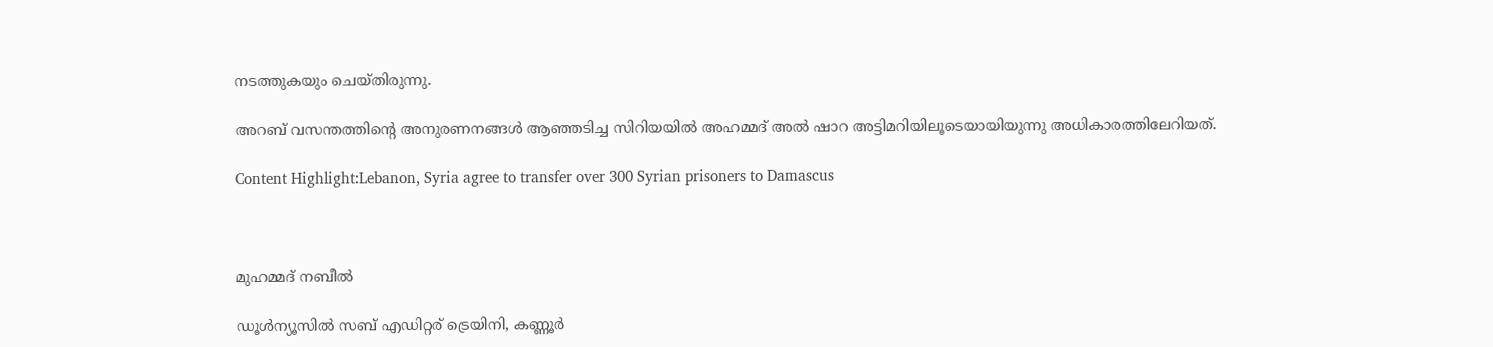നടത്തുകയും ചെയ്തിരുന്നു.

അറബ് വസന്തത്തിന്റെ അനുരണനങ്ങൾ ആഞ്ഞടിച്ച സിറിയയിൽ അഹമ്മദ് അൽ ഷാറ അട്ടിമറിയിലൂടെയായിയുന്നു അധികാരത്തിലേറിയത്.

Content Highlight:Lebanon, Syria agree to transfer over 300 Syrian prisoners to Damascus



മുഹമ്മദ് നബീല്‍

ഡൂള്‍ന്യൂസില്‍ സബ് എഡിറ്റര് ട്രെയിനി, കണ്ണൂർ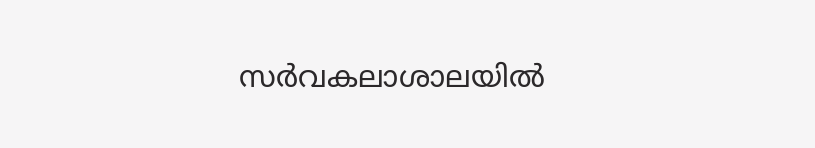സര്‍വകലാശാലയില്‍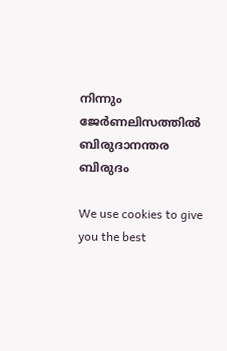നിന്നും ജേര്‍ണലിസത്തില്‍ ബിരുദാനന്തര ബിരുദം

We use cookies to give you the best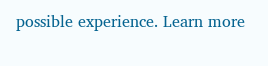possible experience. Learn more